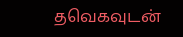தவெகவுடன்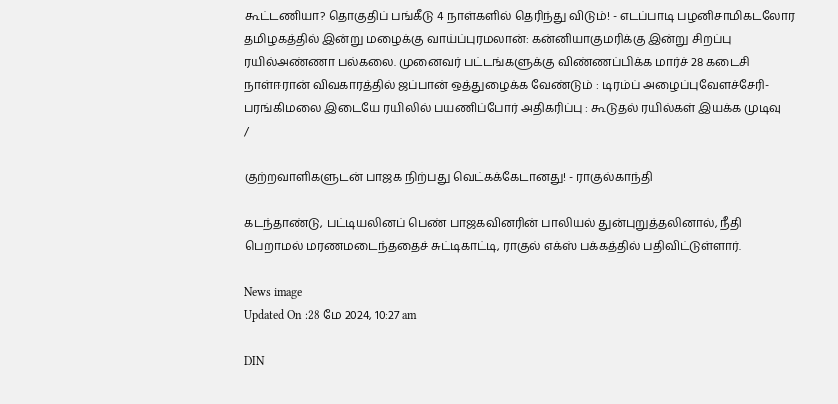கூட்டணியா? தொகுதிப் பங்கீடு 4 நாள்களில் தெரிந்து விடும்! - எடப்பாடி பழனிசாமிகடலோர தமிழகத்தில் இன்று மழைக்கு வாய்ப்புரமலான்: கன்னியாகுமரிக்கு இன்று சிறப்பு ரயில்அண்ணா பல்கலை. முனைவர் பட்டங்களுக்கு விண்ணப்பிக்க மார்ச் 28 கடைசி நாள்ஈரான் விவகாரத்தில் ஜப்பான் ஒத்துழைக்க வேண்டும் : டிரம்ப் அழைப்புவேளச்சேரி-பரங்கிமலை இடையே ரயிலில் பயணிப்போர் அதிகரிப்பு : கூடுதல் ரயில்கள் இயக்க முடிவு
/

குற்றவாளிகளுடன் பாஜக நிற்பது வெட்கக்கேடானது! - ராகுல்காந்தி

கடந்தாண்டு, பட்டியலினப் பெண் பாஜகவினரின் பாலியல் துன்புறுத்தலினால், நீதி பெறாமல் மரணமடைந்ததைச் சுட்டிகாட்டி, ராகுல் எக்ஸ் பக்கத்தில் பதிவிட்டுள்ளார்.

News image
Updated On :28 மே 2024, 10:27 am

DIN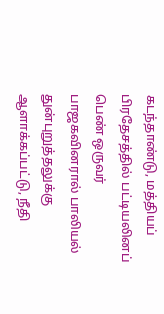கடந்தாண்டு, மத்தியப் பிரதேசத்தில் பட்டியலினப் பெண் ஒருவர் பாஜகவினரால் பாலியல் துன்புறுத்தலுக்கு ஆளாக்கப்பட்டு, நீதி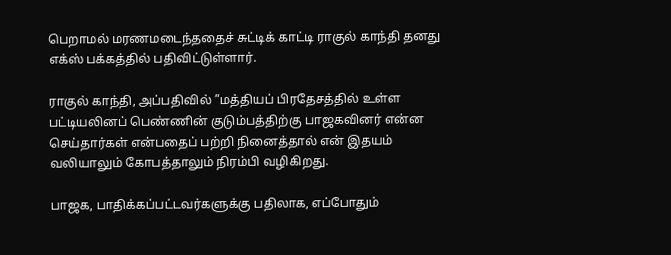பெறாமல் மரணமடைந்ததைச் சுட்டிக் காட்டி ராகுல் காந்தி தனது எக்ஸ் பக்கத்தில் பதிவிட்டுள்ளார்.

ராகுல் காந்தி, அப்பதிவில் ”மத்தியப் பிரதேசத்தில் உள்ள பட்டியலினப் பெண்ணின் குடும்பத்திற்கு பாஜகவினர் என்ன செய்தார்கள் என்பதைப் பற்றி நினைத்தால் என் இதயம் வலியாலும் கோபத்தாலும் நிரம்பி வழிகிறது.

பாஜக, பாதிக்கப்பட்டவர்களுக்கு பதிலாக, எப்போதும்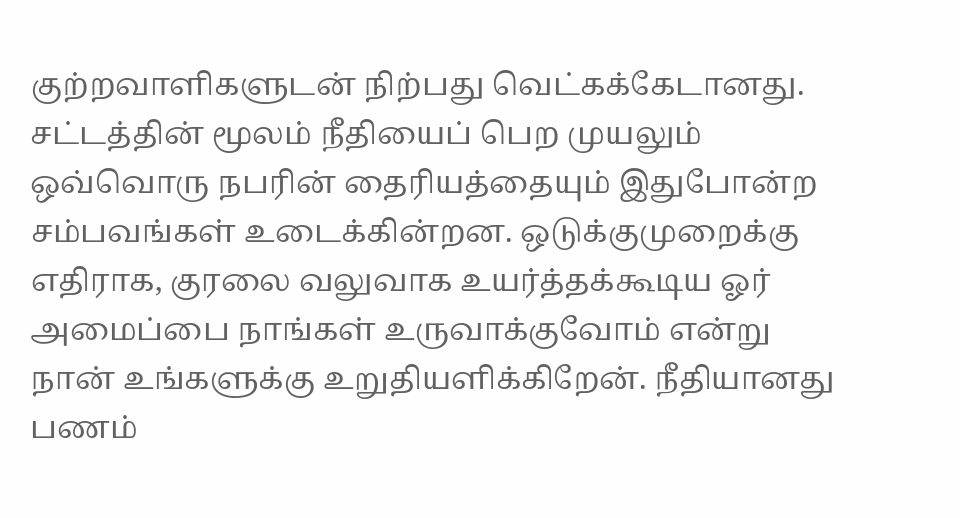குற்றவாளிகளுடன் நிற்பது வெட்கக்கேடானது. சட்டத்தின் மூலம் நீதியைப் பெற முயலும் ஒவ்வொரு நபரின் தைரியத்தையும் இதுபோன்ற சம்பவங்கள் உடைக்கின்றன. ஒடுக்குமுறைக்கு எதிராக, குரலை வலுவாக உயர்த்தக்கூடிய ஓர் அமைப்பை நாங்கள் உருவாக்குவோம் என்று நான் உங்களுக்கு உறுதியளிக்கிறேன். நீதியானது பணம்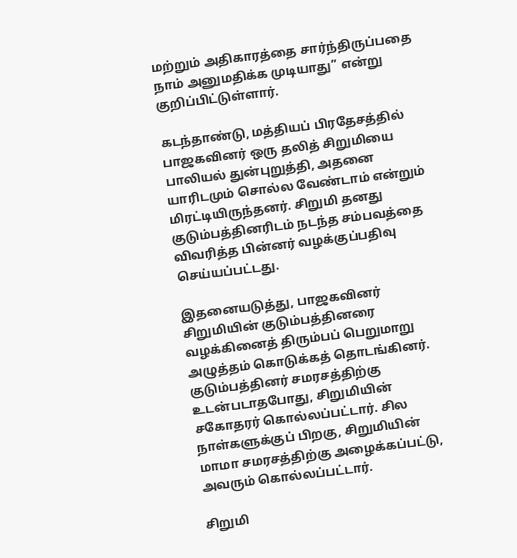மற்றும் அதிகாரத்தை சார்ந்திருப்பதை நாம் அனுமதிக்க முடியாது” என்று குறிப்பிட்டுள்ளார்.

கடந்தாண்டு, மத்தியப் பிரதேசத்தில் பாஜகவினர் ஒரு தலித் சிறுமியை பாலியல் துன்புறுத்தி, அதனை யாரிடமும் சொல்ல வேண்டாம் என்றும் மிரட்டியிருந்தனர். சிறுமி தனது குடும்பத்தினரிடம் நடந்த சம்பவத்தை விவரித்த பின்னர் வழக்குப்பதிவு செய்யப்பட்டது.

இதனையடுத்து, பாஜகவினர் சிறுமியின் குடும்பத்தினரை வழக்கினைத் திரும்பப் பெறுமாறு அழுத்தம் கொடுக்கத் தொடங்கினர். குடும்பத்தினர் சமரசத்திற்கு உடன்படாதபோது, சிறுமியின் சகோதரர் கொல்லப்பட்டார். சில நாள்களுக்குப் பிறகு, சிறுமியின் மாமா சமரசத்திற்கு அழைக்கப்பட்டு, அவரும் கொல்லப்பட்டார்.

சிறுமி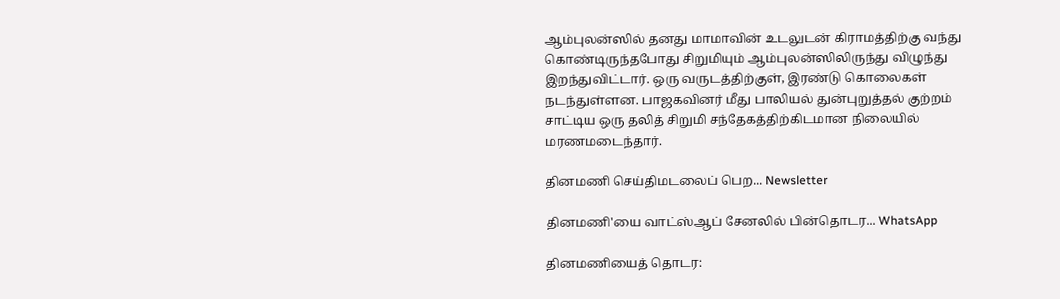ஆம்புலன்ஸில் தனது மாமாவின் உடலுடன் கிராமத்திற்கு வந்து கொண்டிருந்தபோது சிறுமியும் ஆம்புலன்ஸிலிருந்து விழுந்து இறந்துவிட்டார். ஒரு வருடத்திற்குள், இரண்டு கொலைகள் நடந்துள்ளன. பாஜகவினர் மீது பாலியல் துன்புறுத்தல் குற்றம் சாட்டிய ஒரு தலித் சிறுமி சந்தேகத்திற்கிடமான நிலையில் மரணமடைந்தார்.

தினமணி செய்திமடலைப் பெற... Newsletter

தினமணி'யை வாட்ஸ்ஆப் சேனலில் பின்தொடர... WhatsApp

தினமணியைத் தொடர: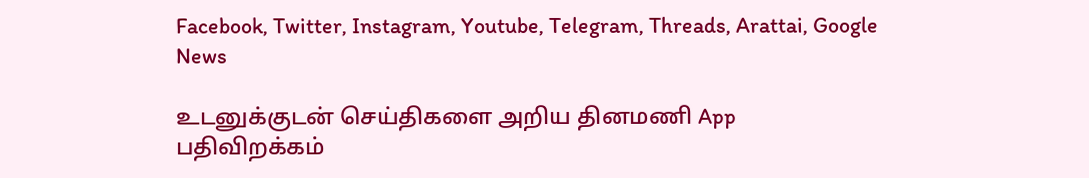Facebook, Twitter, Instagram, Youtube, Telegram, Threads, Arattai, Google News

உடனுக்குடன் செய்திகளை அறிய தினமணி App பதிவிறக்கம்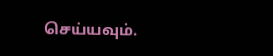செய்யவும்.